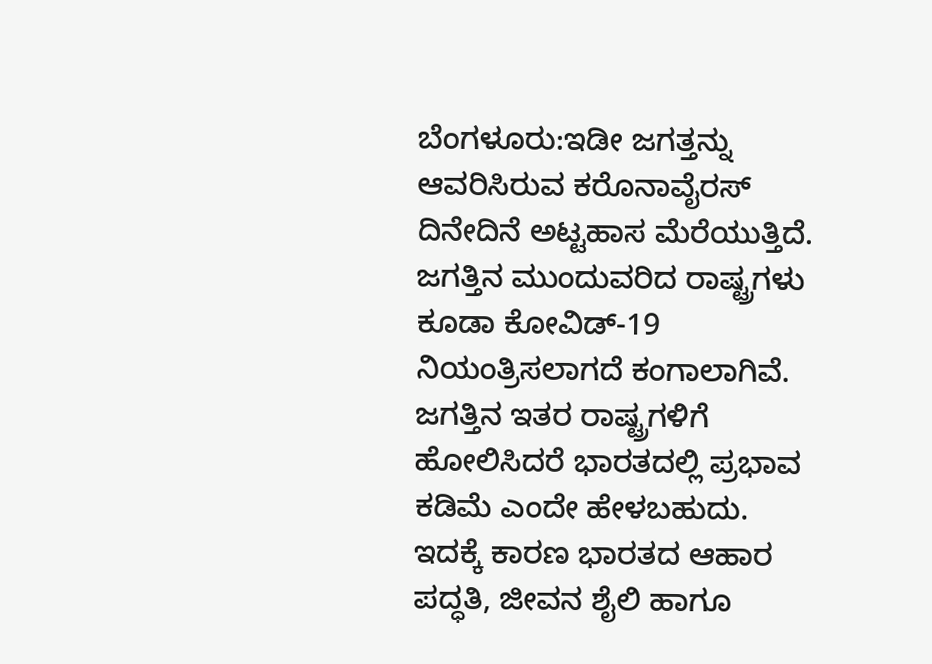ಬೆಂಗಳೂರು:ಇಡೀ ಜಗತ್ತನ್ನು ಆವರಿಸಿರುವ ಕರೊನಾವೈರಸ್ ದಿನೇದಿನೆ ಅಟ್ಟಹಾಸ ಮೆರೆಯುತ್ತಿದೆ. ಜಗತ್ತಿನ ಮುಂದುವರಿದ ರಾಷ್ಟ್ರಗಳು ಕೂಡಾ ಕೋವಿಡ್-19 ನಿಯಂತ್ರಿಸಲಾಗದೆ ಕಂಗಾಲಾಗಿವೆ. ಜಗತ್ತಿನ ಇತರ ರಾಷ್ಟ್ರಗಳಿಗೆ ಹೋಲಿಸಿದರೆ ಭಾರತದಲ್ಲಿ ಪ್ರಭಾವ ಕಡಿಮೆ ಎಂದೇ ಹೇಳಬಹುದು. ಇದಕ್ಕೆ ಕಾರಣ ಭಾರತದ ಆಹಾರ ಪದ್ಧತಿ, ಜೀವನ ಶೈಲಿ ಹಾಗೂ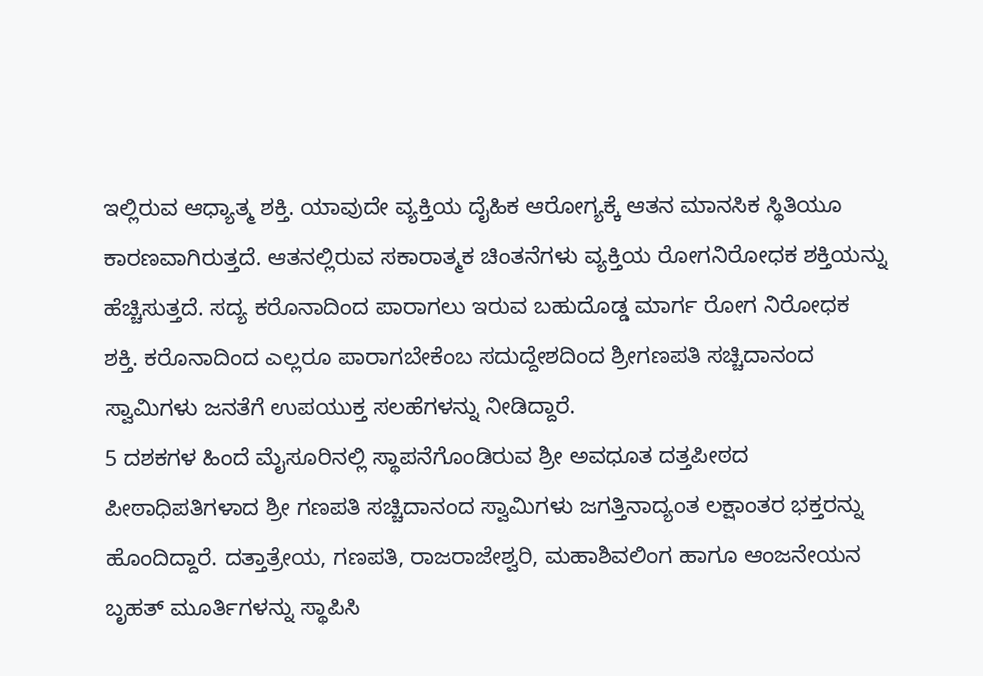ಇಲ್ಲಿರುವ ಆಧ್ಯಾತ್ಮ ಶಕ್ತಿ. ಯಾವುದೇ ವ್ಯಕ್ತಿಯ ದೈಹಿಕ ಆರೋಗ್ಯಕ್ಕೆ ಆತನ ಮಾನಸಿಕ ಸ್ಥಿತಿಯೂ ಕಾರಣವಾಗಿರುತ್ತದೆ. ಆತನಲ್ಲಿರುವ ಸಕಾರಾತ್ಮಕ ಚಿಂತನೆಗಳು ವ್ಯಕ್ತಿಯ ರೋಗನಿರೋಧಕ ಶಕ್ತಿಯನ್ನು ಹೆಚ್ಚಿಸುತ್ತದೆ. ಸದ್ಯ ಕರೊನಾದಿಂದ ಪಾರಾಗಲು ಇರುವ ಬಹುದೊಡ್ಡ ಮಾರ್ಗ ರೋಗ ನಿರೋಧಕ ಶಕ್ತಿ. ಕರೊನಾದಿಂದ ಎಲ್ಲರೂ ಪಾರಾಗಬೇಕೆಂಬ ಸದುದ್ದೇಶದಿಂದ ಶ್ರೀಗಣಪತಿ ಸಚ್ಚಿದಾನಂದ ಸ್ವಾಮಿಗಳು ಜನತೆಗೆ ಉಪಯುಕ್ತ ಸಲಹೆಗಳನ್ನು ನೀಡಿದ್ದಾರೆ.
5 ದಶಕಗಳ ಹಿಂದೆ ಮೈಸೂರಿನಲ್ಲಿ ಸ್ಥಾಪನೆಗೊಂಡಿರುವ ಶ್ರೀ ಅವಧೂತ ದತ್ತಪೀಠದ ಪೀಠಾಧಿಪತಿಗಳಾದ ಶ್ರೀ ಗಣಪತಿ ಸಚ್ಚಿದಾನಂದ ಸ್ವಾಮಿಗಳು ಜಗತ್ತಿನಾದ್ಯಂತ ಲಕ್ಷಾಂತರ ಭಕ್ತರನ್ನು ಹೊಂದಿದ್ದಾರೆ. ದತ್ತಾತ್ರೇಯ, ಗಣಪತಿ, ರಾಜರಾಜೇಶ್ವರಿ, ಮಹಾಶಿವಲಿಂಗ ಹಾಗೂ ಆಂಜನೇಯನ ಬೃಹತ್ ಮೂರ್ತಿಗಳನ್ನು ಸ್ಥಾಪಿಸಿ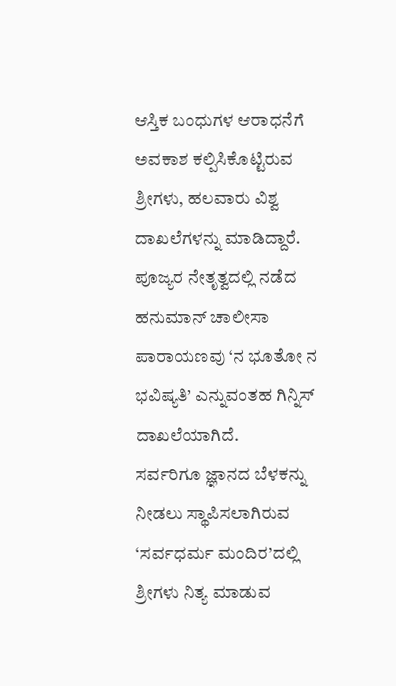ಆಸ್ತಿಕ ಬಂಧುಗಳ ಆರಾಧನೆಗೆ ಅವಕಾಶ ಕಲ್ಪಿಸಿಕೊಟ್ಟಿರುವ ಶ್ರೀಗಳು, ಹಲವಾರು ವಿಶ್ವ ದಾಖಲೆಗಳನ್ನು ಮಾಡಿದ್ದಾರೆ. ಪೂಜ್ಯರ ನೇತೃತ್ವದಲ್ಲಿ ನಡೆದ ಹನುಮಾನ್ ಚಾಲೀಸಾ ಪಾರಾಯಣವು ‘ನ ಭೂತೋ ನ ಭವಿಷ್ಯತಿ’ ಎನ್ನುವಂತಹ ಗಿನ್ನಿಸ್ ದಾಖಲೆಯಾಗಿದೆ.
ಸರ್ವರಿಗೂ ಜ್ಞಾನದ ಬೆಳಕನ್ನು ನೀಡಲು ಸ್ಥಾಪಿಸಲಾಗಿರುವ ‘ಸರ್ವಧರ್ಮ ಮಂದಿರ’ದಲ್ಲಿ ಶ್ರೀಗಳು ನಿತ್ಯ ಮಾಡುವ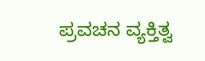ಪ್ರವಚನ ವ್ಯಕ್ತಿತ್ವ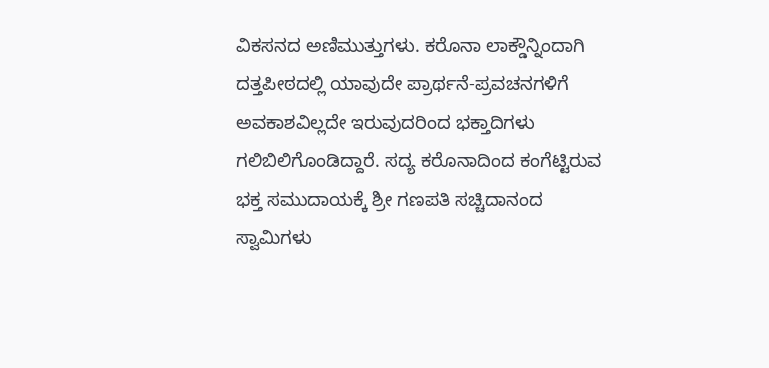ವಿಕಸನದ ಅಣಿಮುತ್ತುಗಳು. ಕರೊನಾ ಲಾಕ್ಡೌನ್ನಿಂದಾಗಿ ದತ್ತಪೀಠದಲ್ಲಿ ಯಾವುದೇ ಪ್ರಾರ್ಥನೆ-ಪ್ರವಚನಗಳಿಗೆ ಅವಕಾಶವಿಲ್ಲದೇ ಇರುವುದರಿಂದ ಭಕ್ತಾದಿಗಳು ಗಲಿಬಿಲಿಗೊಂಡಿದ್ದಾರೆ. ಸದ್ಯ ಕರೊನಾದಿಂದ ಕಂಗೆಟ್ಟಿರುವ ಭಕ್ತ ಸಮುದಾಯಕ್ಕೆ ಶ್ರೀ ಗಣಪತಿ ಸಚ್ಚಿದಾನಂದ ಸ್ವಾಮಿಗಳು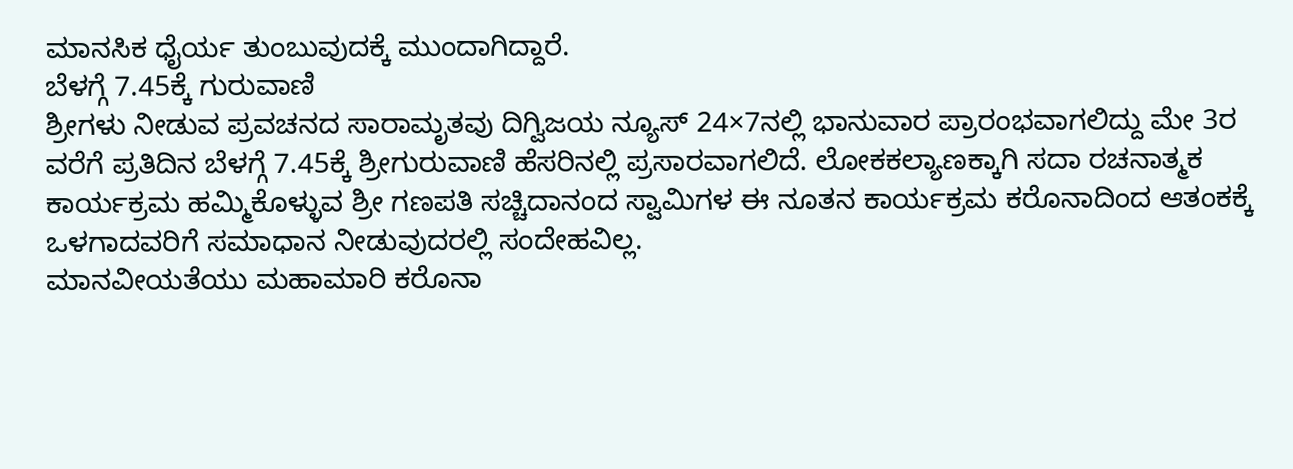ಮಾನಸಿಕ ಧೈರ್ಯ ತುಂಬುವುದಕ್ಕೆ ಮುಂದಾಗಿದ್ದಾರೆ.
ಬೆಳಗ್ಗೆ 7.45ಕ್ಕೆ ಗುರುವಾಣಿ
ಶ್ರೀಗಳು ನೀಡುವ ಪ್ರವಚನದ ಸಾರಾಮೃತವು ದಿಗ್ವಿಜಯ ನ್ಯೂಸ್ 24×7ನಲ್ಲಿ ಭಾನುವಾರ ಪ್ರಾರಂಭವಾಗಲಿದ್ದು ಮೇ 3ರ ವರೆಗೆ ಪ್ರತಿದಿನ ಬೆಳಗ್ಗೆ 7.45ಕ್ಕೆ ಶ್ರೀಗುರುವಾಣಿ ಹೆಸರಿನಲ್ಲಿ ಪ್ರಸಾರವಾಗಲಿದೆ. ಲೋಕಕಲ್ಯಾಣಕ್ಕಾಗಿ ಸದಾ ರಚನಾತ್ಮಕ ಕಾರ್ಯಕ್ರಮ ಹಮ್ಮಿಕೊಳ್ಳುವ ಶ್ರೀ ಗಣಪತಿ ಸಚ್ಚಿದಾನಂದ ಸ್ವಾಮಿಗಳ ಈ ನೂತನ ಕಾರ್ಯಕ್ರಮ ಕರೊನಾದಿಂದ ಆತಂಕಕ್ಕೆ ಒಳಗಾದವರಿಗೆ ಸಮಾಧಾನ ನೀಡುವುದರಲ್ಲಿ ಸಂದೇಹವಿಲ್ಲ.
ಮಾನವೀಯತೆಯು ಮಹಾಮಾರಿ ಕರೊನಾ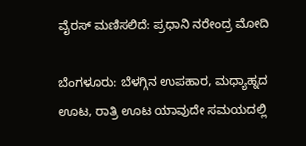ವೈರಸ್ ಮಣಿಸಲಿದೆ: ಪ್ರಧಾನಿ ನರೇಂದ್ರ ಮೋದಿ

ಬೆಂಗಳೂರು: ಬೆಳಗ್ಗಿನ ಉಪಹಾರ, ಮಧ್ಯಾಹ್ನದ ಊಟ, ರಾತ್ರಿ ಊಟ ಯಾವುದೇ ಸಮಯದಲ್ಲಿ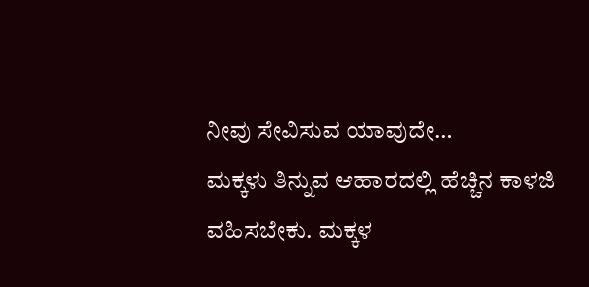ನೀವು ಸೇವಿಸುವ ಯಾವುದೇ…
ಮಕ್ಕಳು ತಿನ್ನುವ ಆಹಾರದಲ್ಲಿ ಹೆಚ್ಚಿನ ಕಾಳಜಿ ವಹಿಸಬೇಕು. ಮಕ್ಕಳ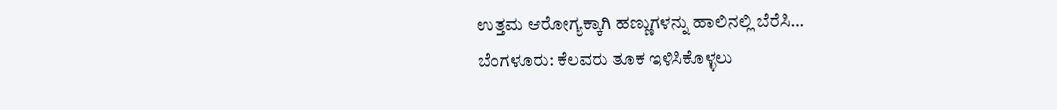ಉತ್ತಮ ಆರೋಗ್ಯಕ್ಕಾಗಿ ಹಣ್ಣುಗಳನ್ನು ಹಾಲಿನಲ್ಲಿ ಬೆರೆಸಿ…
ಬೆಂಗಳೂರು: ಕೆಲವರು ತೂಕ ಇಳಿಸಿಕೊಳ್ಳಲು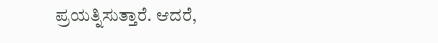ಪ್ರಯತ್ನಿಸುತ್ತಾರೆ. ಆದರೆ,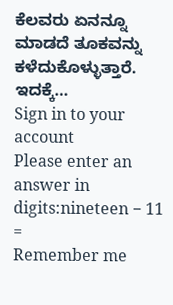ಕೆಲವರು ಏನನ್ನೂ ಮಾಡದೆ ತೂಕವನ್ನು ಕಳೆದುಕೊಳ್ಳುತ್ತಾರೆ. ಇದಕ್ಕೆ…
Sign in to your account
Please enter an answer in digits:nineteen − 11 =
Remember me